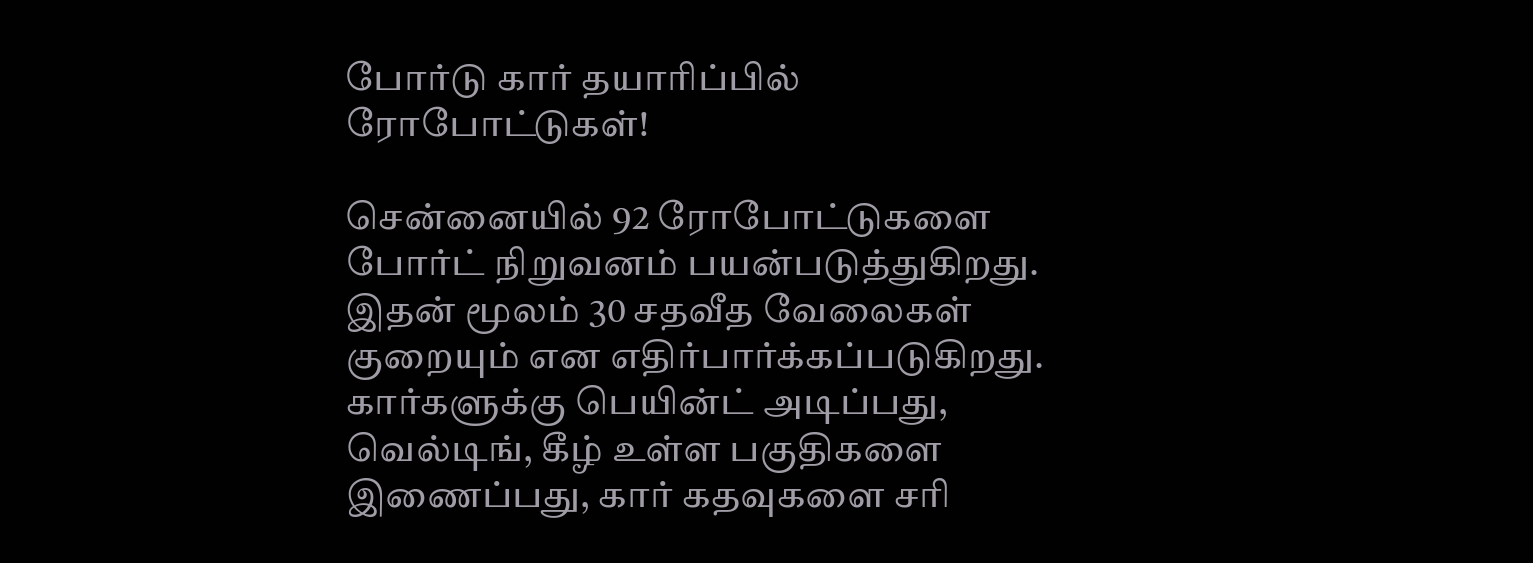போர்டு கார் தயாரிப்பில் ரோபோட்டுகள்!

சென்னையில் 92 ரோபோட்டுகளை போர்ட் நிறுவனம் பயன்படுத்துகிறது. இதன் மூலம் 30 சதவீத வேலைகள் குறையும் என எதிர்பார்க்கப்படுகிறது.
கார்களுக்கு பெயின்ட் அடிப்பது, வெல்டிங், கீழ் உள்ள பகுதிகளை இணைப்பது, கார் கதவுகளை சரி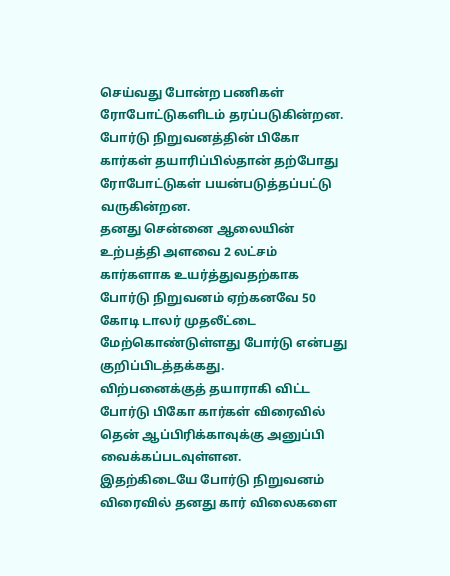செய்வது போன்ற பணிகள் ரோபோட்டுகளிடம் தரப்படுகின்றன.
போர்டு நிறுவனத்தின் பிகோ கார்கள் தயாரிப்பில்தான் தற்போது ரோபோட்டுகள் பயன்படுத்தப்பட்டு வருகின்றன.
தனது சென்னை ஆலையின் உற்பத்தி அளவை 2 லட்சம் கார்களாக உயர்த்துவதற்காக போர்டு நிறுவனம் ஏற்கனவே 50 கோடி டாலர் முதலீட்டை மேற்கொண்டுள்ளது போர்டு என்பது குறிப்பிடத்தக்கது.
விற்பனைக்குத் தயாராகி விட்ட போர்டு பிகோ கார்கள் விரைவில் தென் ஆப்பிரிக்காவுக்கு அனுப்பி வைக்கப்படவுள்ளன.
இதற்கிடையே போர்டு நிறுவனம் விரைவில் தனது கார் விலைகளை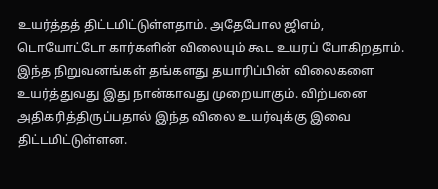உயர்த்தத் திட்டமிட்டுள்ளதாம். அதேபோல ஜிஎம், டொயோட்டோ கார்களின் விலையும் கூட உயரப் போகிறதாம்.
இந்த நிறுவனங்கள் தங்களது தயாரிப்பின் விலைகளை உயர்த்துவது இது நான்காவது முறையாகும். விற்பனை அதிகரித்திருப்பதால் இந்த விலை உயர்வுக்கு இவை திட்டமிட்டுள்ளன.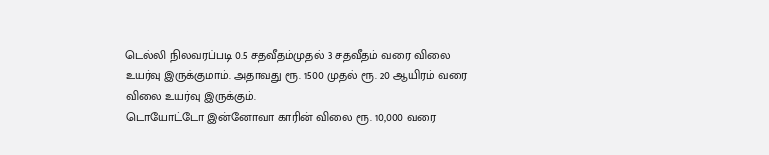டெல்லி நிலவரப்படி 0.5 சதவீதம்முதல் 3 சதவீதம் வரை விலை உயர்வு இருக்குமாம். அதாவது ரூ. 1500 முதல் ரூ. 20 ஆயிரம் வரை விலை உயர்வு இருக்கும்.
டொயோட்டோ இன்னோவா காரின் விலை ரூ. 10,000 வரை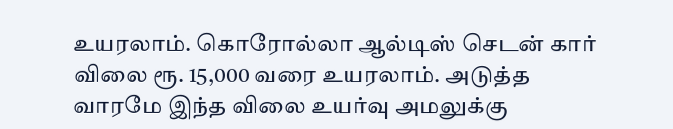உயரலாம். கொரோல்லா ஆல்டிஸ் செடன் கார் விலை ரூ. 15,000 வரை உயரலாம். அடுத்த வாரமே இந்த விலை உயர்வு அமலுக்கு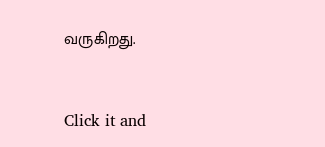வருகிறது.


Click it and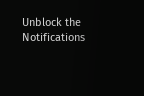Unblock the Notifications